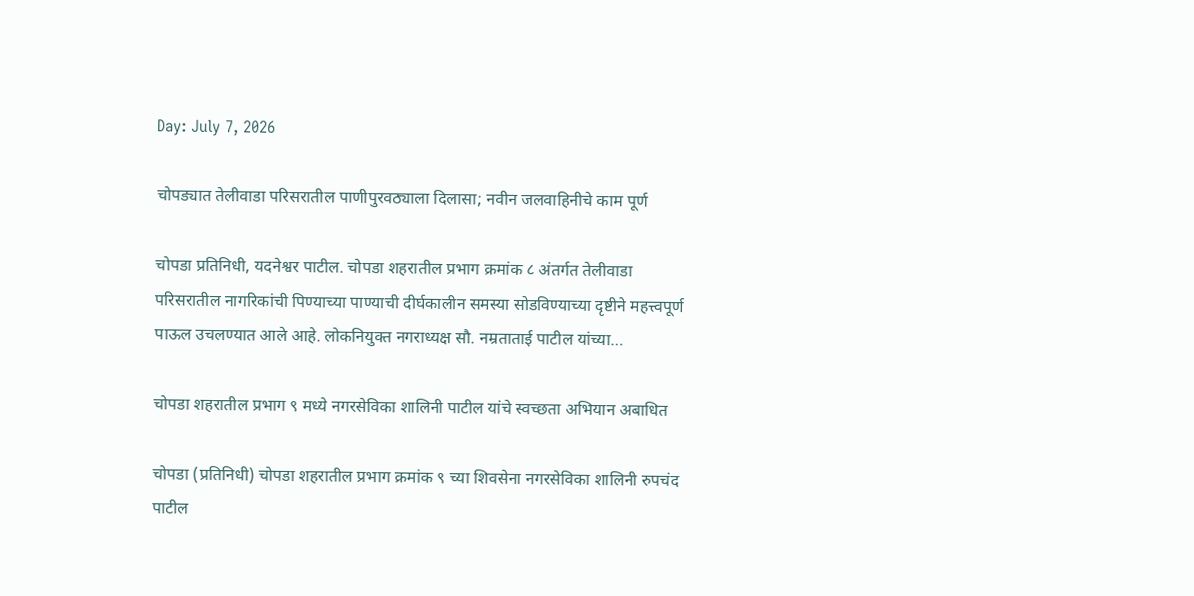Day: July 7, 2026

चोपड्यात तेलीवाडा परिसरातील पाणीपुरवठ्याला दिलासा; नवीन जलवाहिनीचे काम पूर्ण

चोपडा प्रतिनिधी, यदनेश्वर पाटील. चोपडा शहरातील प्रभाग क्रमांक ८ अंतर्गत तेलीवाडा परिसरातील नागरिकांची पिण्याच्या पाण्याची दीर्घकालीन समस्या सोडविण्याच्या दृष्टीने महत्त्वपूर्ण पाऊल उचलण्यात आले आहे. लोकनियुक्त नगराध्यक्ष सौ. नम्रताताई पाटील यांच्या…

चोपडा शहरातील प्रभाग ९ मध्ये नगरसेविका शालिनी पाटील यांचे स्वच्छता अभियान अबाधित

चोपडा (प्रतिनिधी) चोपडा शहरातील प्रभाग क्रमांक ९ च्या शिवसेना नगरसेविका शालिनी रुपचंद पाटील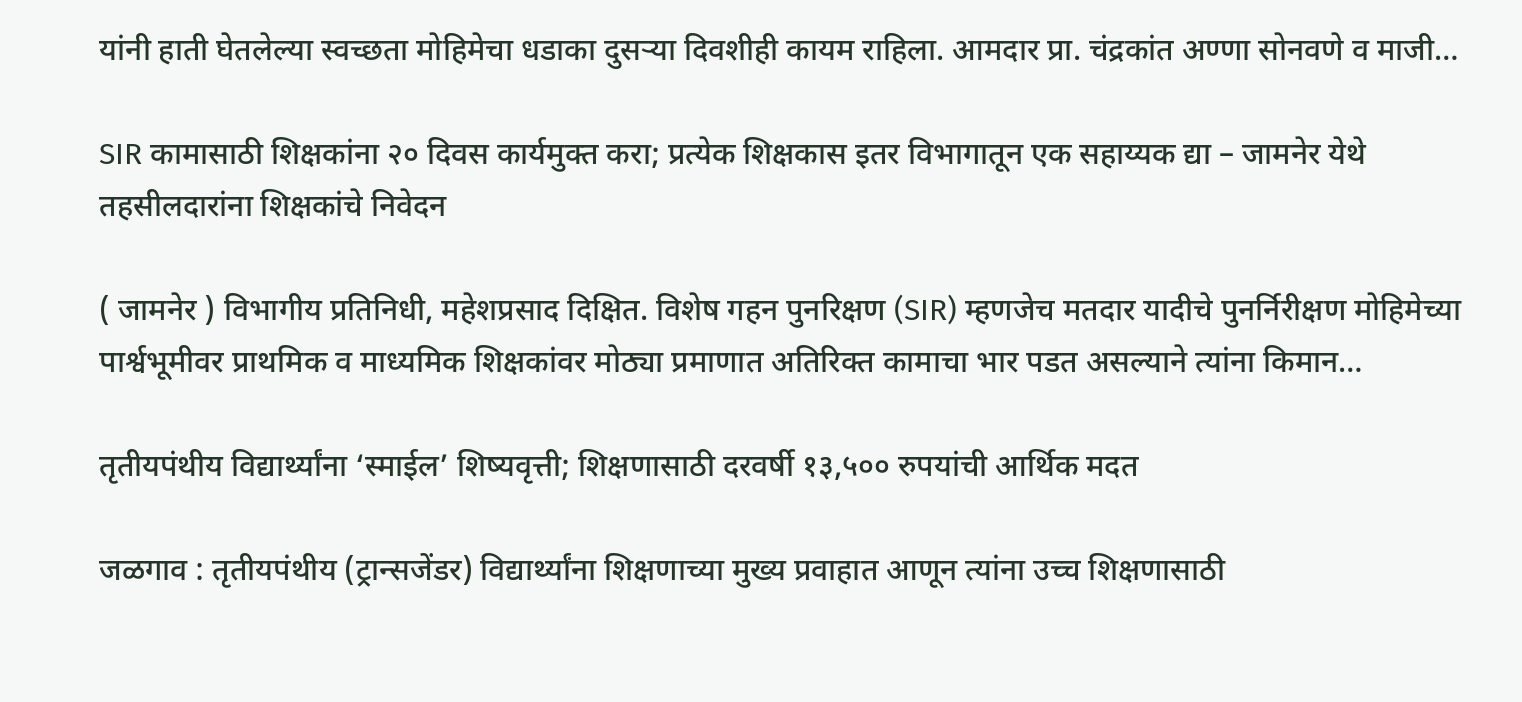यांनी हाती घेतलेल्या स्वच्छता मोहिमेचा धडाका दुसऱ्या दिवशीही कायम राहिला. आमदार प्रा. चंद्रकांत अण्णा सोनवणे व माजी…

SIR कामासाठी शिक्षकांना २० दिवस कार्यमुक्त करा; प्रत्येक शिक्षकास इतर विभागातून एक सहाय्यक द्या – जामनेर येथे तहसीलदारांना शिक्षकांचे निवेदन

( जामनेर ) विभागीय प्रतिनिधी, महेशप्रसाद दिक्षित. विशेष गहन पुनरिक्षण (SIR) म्हणजेच मतदार यादीचे पुनर्निरीक्षण मोहिमेच्या पार्श्वभूमीवर प्राथमिक व माध्यमिक शिक्षकांवर मोठ्या प्रमाणात अतिरिक्त कामाचा भार पडत असल्याने त्यांना किमान…

तृतीयपंथीय विद्यार्थ्यांना ‘स्माईल’ शिष्यवृत्ती; शिक्षणासाठी दरवर्षी १३,५०० रुपयांची आर्थिक मदत

जळगाव : तृतीयपंथीय (ट्रान्सजेंडर) विद्यार्थ्यांना शिक्षणाच्या मुख्य प्रवाहात आणून त्यांना उच्च शिक्षणासाठी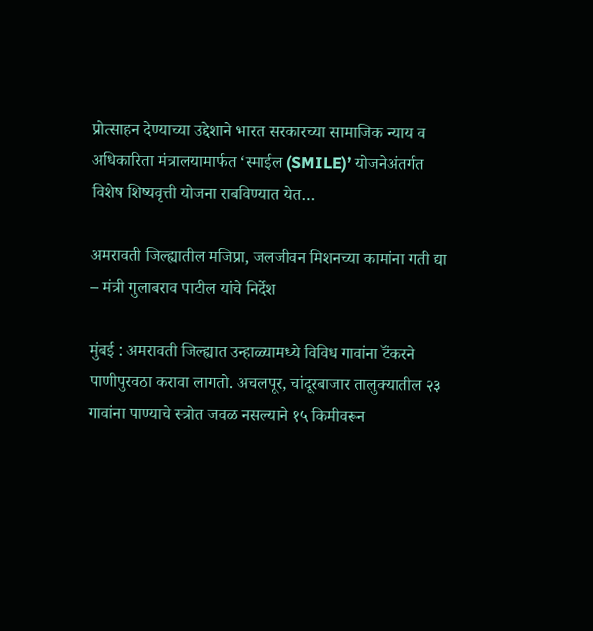प्रोत्साहन देण्याच्या उद्देशाने भारत सरकारच्या सामाजिक न्याय व अधिकारिता मंत्रालयामार्फत ‘स्माईल (SMILE)’ योजनेअंतर्गत विशेष शिष्यवृत्ती योजना राबविण्यात येत…

अमरावती जिल्ह्यातील मजिप्रा, जलजीवन मिशनच्या कामांना गती द्या – मंत्री गुलाबराव पाटील यांचे निर्देश

मुंबई : अमरावती जिल्ह्यात उन्हाळ्यामध्ये विविध गावांना टॅंकरने पाणीपुरवठा करावा लागतो. अचलपूर, चांदूरबाजार तालुक्यातील २३ गावांना पाण्याचे स्त्रोत जवळ नसल्याने १५ किमीवरून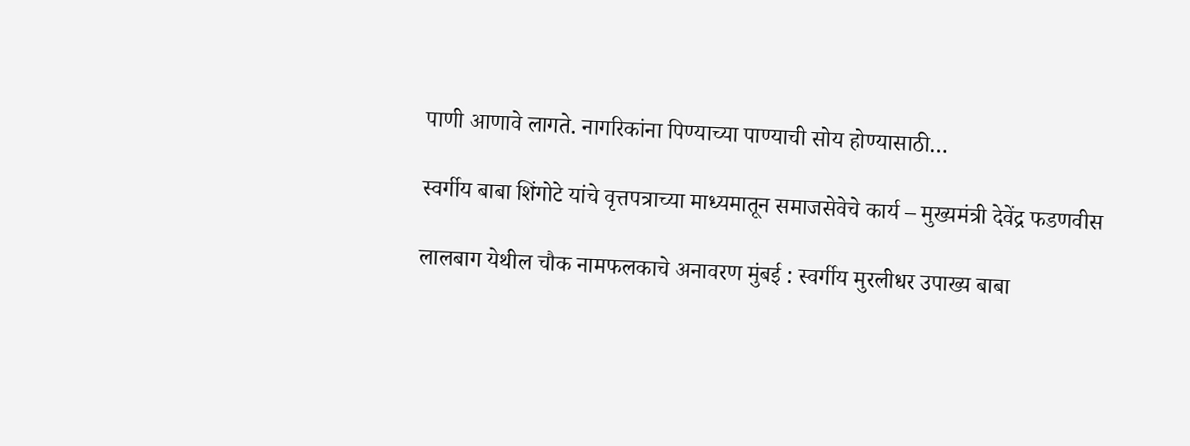पाणी आणावे लागते. नागरिकांना पिण्याच्या पाण्याची सोय होण्यासाठी…

स्वर्गीय बाबा शिंगोटे यांचे वृत्तपत्राच्या माध्यमातून समाजसेवेचे कार्य – मुख्यमंत्री देवेंद्र फडणवीस

लालबाग येथील चौक नामफलकाचे अनावरण मुंबई : स्वर्गीय मुरलीधर उपाख्य बाबा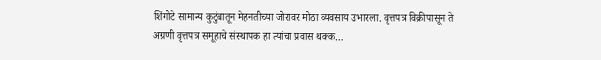शिंगोटे सामान्य कुटुंबातून मेहनतीच्या जोरावर मोठा व्यवसाय उभारला. वृत्तपत्र विक्रीपासून ते अग्रणी वृत्तपत्र समूहाचे संस्थापक हा त्यांचा प्रवास थक्क…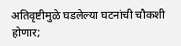अतिवृष्टीमुळे घडलेल्या घटनांची चौकशी होणार;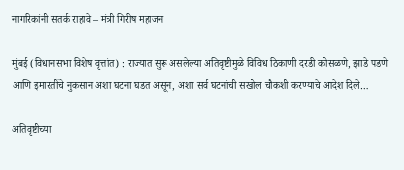नागरिकांनी सतर्क राहावे – मंत्री गिरीष महाजन

मुंबई (विधानसभा विशेष वृत्तांत) : राज्यात सुरू असलेल्या अतिवृष्टीमुळे विविध ठिकाणी दरडी कोसळणे, झाडे पडणे आणि इमारतींचे नुकसान अशा घटना घडत असून, अशा सर्व घटनांची सखोल चौकशी करण्याचे आदेश दिले…

अतिवृष्टीच्या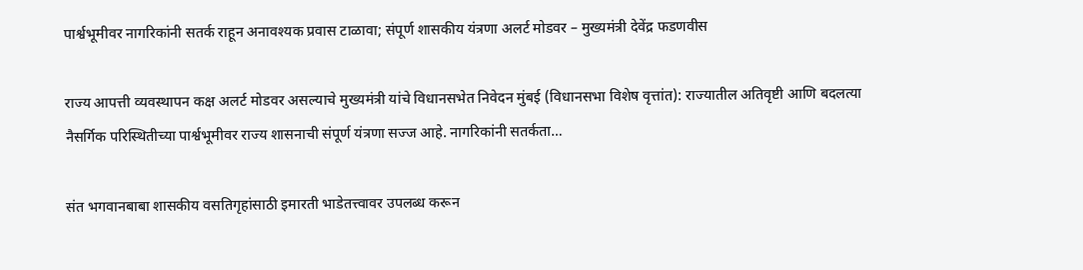पार्श्वभूमीवर नागरिकांनी सतर्क राहून अनावश्यक प्रवास टाळावा; संपूर्ण शासकीय यंत्रणा अलर्ट मोडवर – मुख्यमंत्री देवेंद्र फडणवीस

राज्य आपत्ती व्यवस्थापन कक्ष अलर्ट मोडवर असल्याचे मुख्यमंत्री यांचे विधानसभेत निवेदन मुंबई (विधानसभा विशेष वृत्तांत): राज्यातील अतिवृष्टी आणि बदलत्या नैसर्गिक परिस्थितीच्या पार्श्वभूमीवर राज्य शासनाची संपूर्ण यंत्रणा सज्ज आहे. नागरिकांनी सतर्कता…

संत भगवानबाबा शासकीय वसतिगृहांसाठी इमारती भाडेतत्त्वावर उपलब्ध करून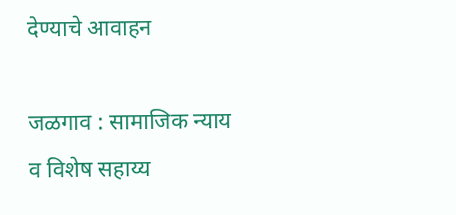देण्याचे आवाहन

जळगाव : सामाजिक न्याय व विशेष सहाय्य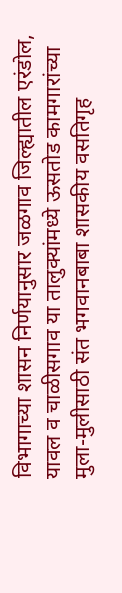विभागाच्या शासन निर्णयानुसार जळगाव जिल्ह्यातील एरंडोल, यावल व चाळीसगाव या तालुक्यांमध्ये ऊसतोड कामगारांच्या मुला-मुलीसाठी संत भगवानबाबा शासकीय वसतिगृह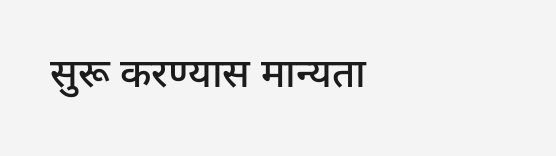सुरू करण्यास मान्यता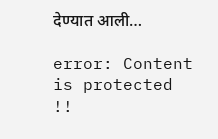देण्यात आली…

error: Content is protected !!